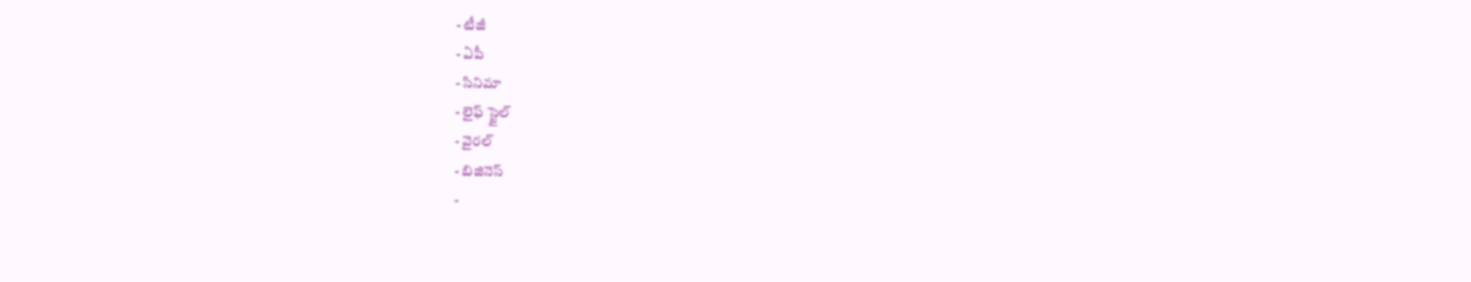- టీజీ
- ఏపీ
- సినిమా
- లైఫ్ స్టైల్
- వైరల్
- బిజినెస్
-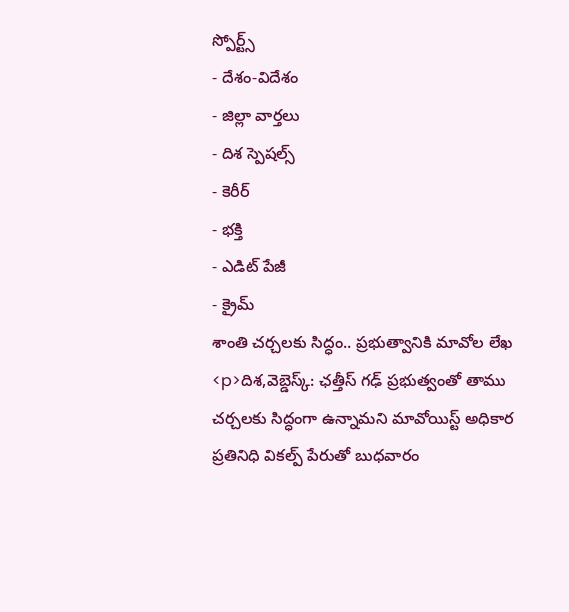స్పోర్ట్స్
- దేశం-విదేశం
- జిల్లా వార్తలు
- దిశ స్పెషల్స్
- కెరీర్
- భక్తి
- ఎడిట్ పేజీ
- క్రైమ్
శాంతి చర్చలకు సిద్ధం.. ప్రభుత్వానికి మావోల లేఖ
<p>దిశ,వెబ్డెస్క్: ఛత్తీస్ గఢ్ ప్రభుత్వంతో తాము చర్చలకు సిద్ధంగా ఉన్నామని మావోయిస్ట్ అధికార ప్రతినిధి వికల్ప్ పేరుతో బుధవారం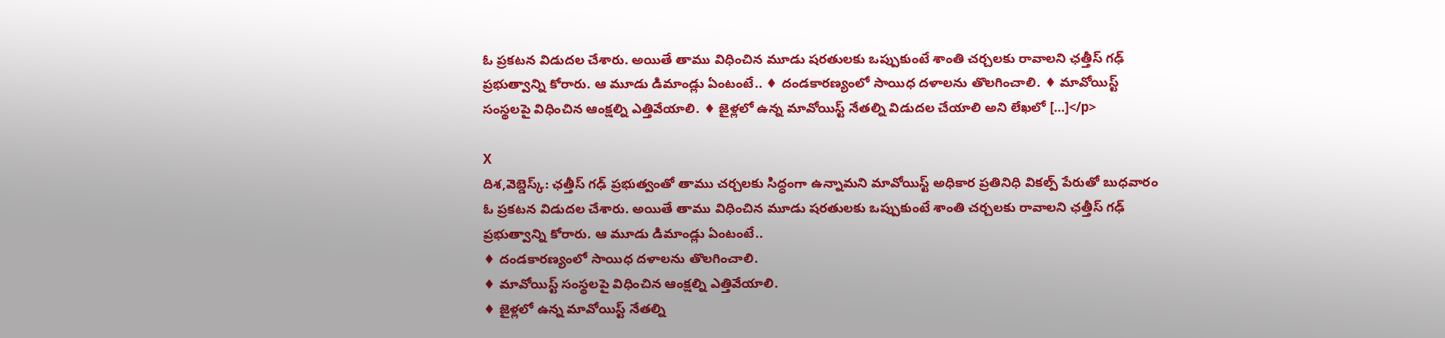ఓ ప్రకటన విడుదల చేశారు. అయితే తాము విధించిన మూడు షరతులకు ఒప్పుకుంటే శాంతి చర్చలకు రావాలని ఛత్తీస్ గఢ్ ప్రభుత్వాన్ని కోరారు. ఆ మూడు డిమాండ్లు ఏంటంటే.. ♦ దండకారణ్యంలో సాయిధ దళాలను తొలగించాలి. ♦ మావోయిస్ట్ సంస్థలపై విధించిన ఆంక్షల్ని ఎత్తివేయాలి. ♦ జైళ్లలో ఉన్న మావోయిస్ట్ నేతల్ని విడుదల చేయాలి అని లేఖలో […]</p>

X
దిశ,వెబ్డెస్క్: ఛత్తీస్ గఢ్ ప్రభుత్వంతో తాము చర్చలకు సిద్ధంగా ఉన్నామని మావోయిస్ట్ అధికార ప్రతినిధి వికల్ప్ పేరుతో బుధవారం ఓ ప్రకటన విడుదల చేశారు. అయితే తాము విధించిన మూడు షరతులకు ఒప్పుకుంటే శాంతి చర్చలకు రావాలని ఛత్తీస్ గఢ్ ప్రభుత్వాన్ని కోరారు. ఆ మూడు డిమాండ్లు ఏంటంటే..
♦ దండకారణ్యంలో సాయిధ దళాలను తొలగించాలి.
♦ మావోయిస్ట్ సంస్థలపై విధించిన ఆంక్షల్ని ఎత్తివేయాలి.
♦ జైళ్లలో ఉన్న మావోయిస్ట్ నేతల్ని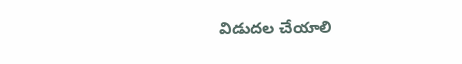విడుదల చేయాలి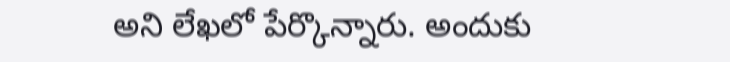అని లేఖలో పేర్కొన్నారు. అందుకు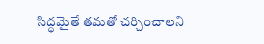సిద్ధమైతే తమతో చర్చించాలని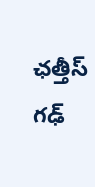ఛత్తీస్ గఢ్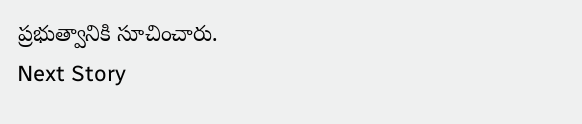ప్రభుత్వానికి సూచించారు.
Next Story